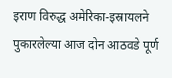इराण विरुद्ध अमेरिका-इस्रायलने पुकारलेल्या आज दोन आठवडे पूर्ण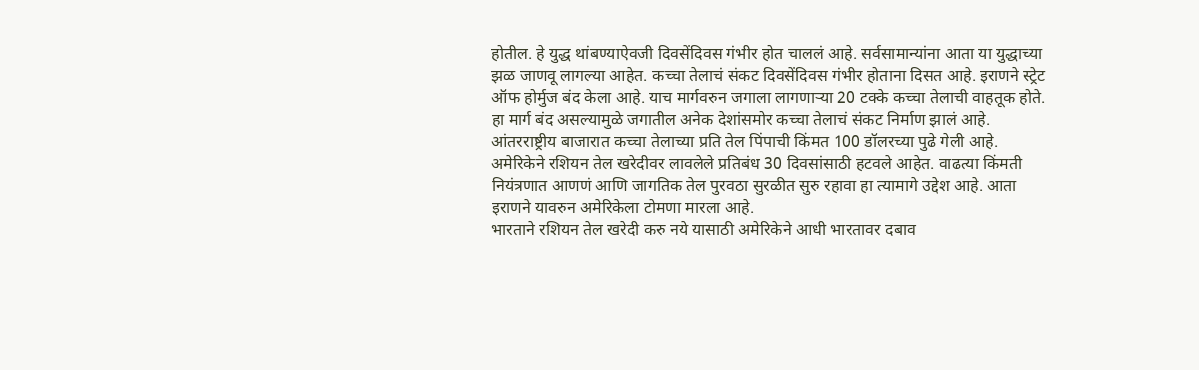होतील. हे युद्ध थांबण्याऐवजी दिवसेंदिवस गंभीर होत चाललं आहे. सर्वसामान्यांना आता या युद्धाच्या झळ जाणवू लागल्या आहेत. कच्चा तेलाचं संकट दिवसेंदिवस गंभीर होताना दिसत आहे. इराणने स्ट्रेट ऑफ होर्मुज बंद केला आहे. याच मार्गवरुन जगाला लागणाऱ्या 20 टक्के कच्चा तेलाची वाहतूक होते. हा मार्ग बंद असल्यामुळे जगातील अनेक देशांसमोर कच्चा तेलाचं संकट निर्माण झालं आहे. आंतरराष्ट्रीय बाजारात कच्चा तेलाच्या प्रति तेल पिंपाची किंमत 100 डॉलरच्या पुढे गेली आहे. अमेरिकेने रशियन तेल खरेदीवर लावलेले प्रतिबंध 30 दिवसांसाठी हटवले आहेत. वाढत्या किंमती नियंत्रणात आणणं आणि जागतिक तेल पुरवठा सुरळीत सुरु रहावा हा त्यामागे उद्देश आहे. आता इराणने यावरुन अमेरिकेला टोमणा मारला आहे.
भारताने रशियन तेल खरेदी करु नये यासाठी अमेरिकेने आधी भारतावर दबाव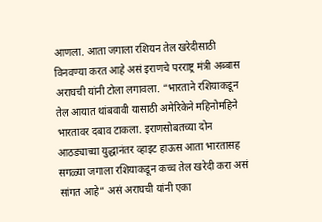आणला. आता जगाला रशियन तेल खरेदीसाठी विनवण्या करत आहे असं इराणचे परराष्ट्र मंत्री अब्बास अराघची यांनी टोला लगावला. “भारताने रशियाकडून तेल आयात थांबवावी यासाठी अमेरिकेने महिनोमहिने भारतावर दबाव टाकला. इराणसोबतच्या दोन आठड्याच्या युद्धानंतर व्हाइट हाऊस आता भारतासह सगळ्या जगाला रशियाकडून कच्च तेल खरेदी करा असं सांगत आहे” असं अराघची यांनी एका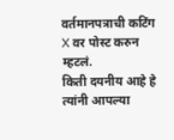वर्तमानपत्राची कटिंग X वर पोस्ट करुन म्हटलं.
किती दयनीय आहे हे
त्यांनी आपल्या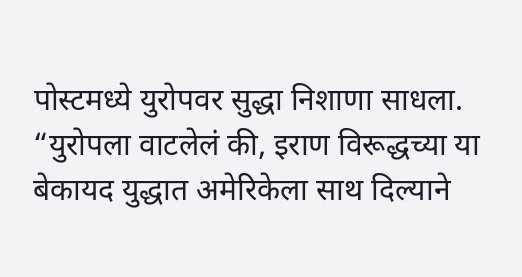पोस्टमध्ये युरोपवर सुद्धा निशाणा साधला. “युरोपला वाटलेलं की, इराण विरूद्धच्या या बेकायद युद्धात अमेरिकेला साथ दिल्याने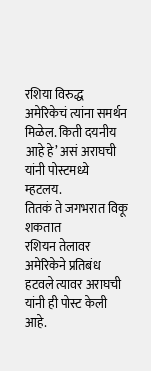रशिया विरुद्ध अमेरिकेचं त्यांना समर्थन मिळेल. किती दयनीय आहे हे’ असं अराघची यांनी पोस्टमध्ये म्हटलय.
तितकं ते जगभरात विकू शकतात
रशियन तेलावर अमेरिकेने प्रतिबंध हटवले त्यावर अराघची यांनी ही पोस्ट केली आहे.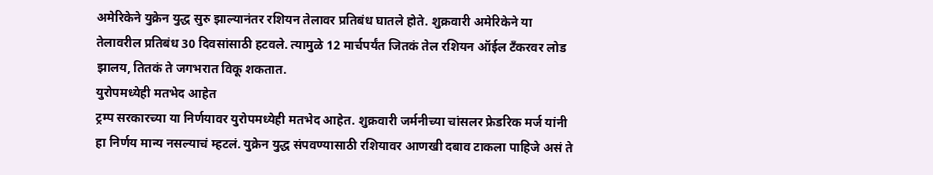अमेरिकेने युक्रेन युद्ध सुरु झाल्यानंतर रशियन तेलावर प्रतिबंध घातले होते. शुक्रवारी अमेरिकेने या तेलावरील प्रतिबंध 30 दिवसांसाठी हटवले. त्यामुळे 12 मार्चपर्यंत जितकं तेल रशियन ऑईल टँकरवर लोड झालय, तितकं ते जगभरात विकू शकतात.
युरोपमध्येही मतभेद आहेत
ट्रम्प सरकारच्या या निर्णयावर युरोपमध्येही मतभेद आहेत. शुक्रवारी जर्मनीच्या चांसलर फ्रेडरिक मर्ज यांनी हा निर्णय मान्य नसल्याचं म्हटलं. युक्रेन युद्ध संपवण्यासाठी रशियावर आणखी दबाव टाकला पाहिजे असं ते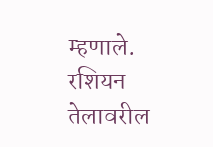म्हणाले. रशियन तेलावरील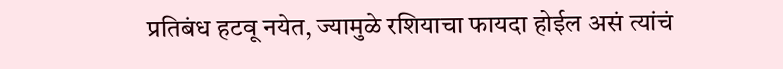प्रतिबंध हटवू नयेत, ज्यामुळे रशियाचा फायदा होईल असं त्यांचं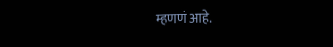म्हणणं आहे.